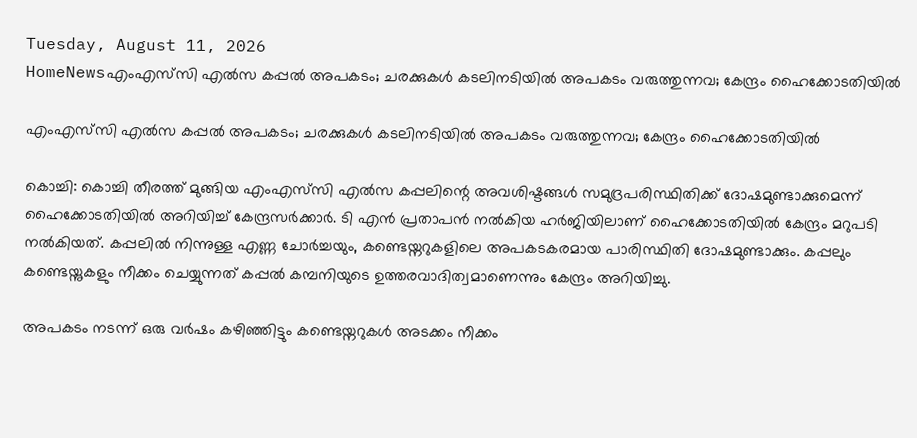Tuesday, August 11, 2026
HomeNewsഎംഎസ്‍സി എൽസ കപ്പൽ അപകടം; ചരക്കുകൾ കടലിനടിയിൽ അപകടം വരുത്തുന്നവ; കേന്ദ്രം ഹൈക്കോടതിയിൽ

എംഎസ്‍സി എൽസ കപ്പൽ അപകടം; ചരക്കുകൾ കടലിനടിയിൽ അപകടം വരുത്തുന്നവ; കേന്ദ്രം ഹൈക്കോടതിയിൽ

കൊച്ചി: കൊച്ചി തീരത്ത് മുങ്ങിയ എംഎസ്‍സി എൽസ കപ്പലിന്റെ അവശിഷ്ടങ്ങൾ സമുദ്രപരിസ്ഥിതിക്ക് ദോഷമുണ്ടാക്കുമെന്ന് ഹൈക്കോടതിയിൽ അറിയിച്ച് കേന്ദ്രസർക്കാർ. ടി എൻ പ്രതാപൻ നൽകിയ ഹർജിയിലാണ് ഹൈക്കോടതിയിൽ കേന്ദ്രം മറുപടി നൽകിയത്. കപ്പലിൽ നിന്നുള്ള എണ്ണ ചോർച്ചയും, കണ്ടെയ്നറുകളിലെ അപകടകരമായ പാരിസ്ഥിതി ദോഷമുണ്ടാക്കും. കപ്പലും കണ്ടെയ്നുകളും നീക്കം ചെയ്യുന്നത് കപ്പൽ കമ്പനിയുടെ ഉത്തരവാദിത്വമാണെന്നും കേന്ദ്രം അറിയിച്ചു.

അപകടം നടന്ന് ഒരു വർഷം കഴിഞ്ഞിട്ടും കണ്ടെയ്നറുകൾ അടക്കം നീക്കം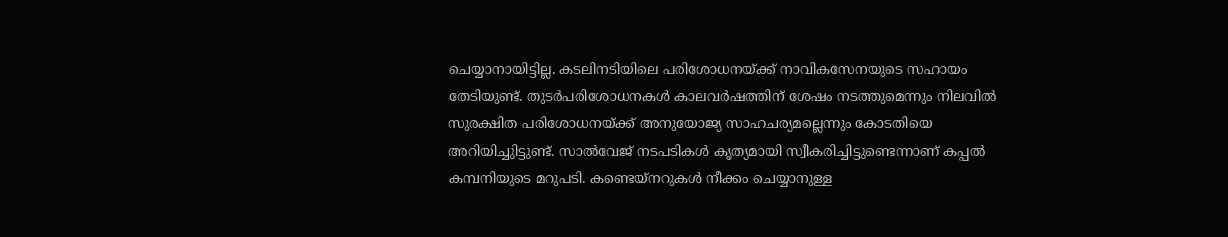ചെയ്യാനായിട്ടില്ല. കടലിനടിയിലെ പരിശോധനയ്ക്ക് നാവികസേനയുടെ സഹായം തേടിയുണ്ട്. തുടർപരിശോധനകൾ കാലവർഷത്തിന് ശേഷം നടത്തുമെന്നും നിലവിൽ സുരക്ഷിത പരിശോധനയ്ക്ക് അനുയോജ്യ സാഹചര്യമല്ലെന്നും കോടതിയെ അറിയിച്ചുിട്ടുണ്ട്. സാൽവേജ് നടപടികൾ കൃത്യമായി സ്വീകരിച്ചിട്ടുണ്ടെന്നാണ് കപ്പൽ കമ്പനിയുടെ മറുപടി. കണ്ടെയ്നറുകൾ നീക്കം ചെയ്യാനുള്ള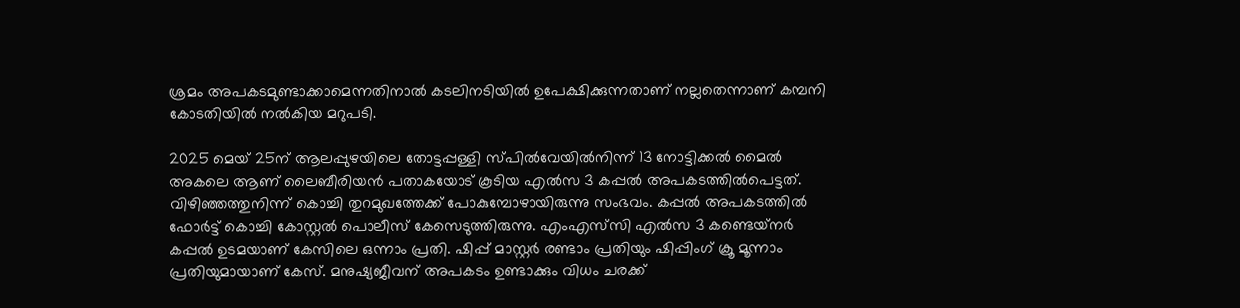ശ്രമം അപകടമുണ്ടാക്കാമെന്നതിനാൽ കടലിനടിയിൽ ഉപേക്ഷിക്കുന്നതാണ് നല്ലതെന്നാണ് കമ്പനി കോടതിയിൽ നൽകിയ മറുപടി.

2025 മെയ് 25ന് ആലപ്പുഴയിലെ തോട്ടപ്പള്ളി സ്പിൽവേയിൽനിന്ന് 13 നോട്ടിക്കൽ മൈൽ അകലെ ആണ് ലൈബീരിയൻ പതാകയോട് കൂടിയ എൽസ 3 കപ്പൽ അപകടത്തിൽപെട്ടത്. വിഴിഞ്ഞത്തുനിന്ന് കൊച്ചി തുറമുഖത്തേക്ക് പോകുമ്പോഴായിരുന്നു സംഭവം. കപ്പൽ അപകടത്തില്‍ ഫോർട്ട് കൊച്ചി കോസ്റ്റൽ പൊലീസ് കേസെടുത്തിരുന്നു. എംഎസ്‌സി എൽസ 3 കണ്ടെയ്‌നർ കപ്പൽ ഉടമയാണ് കേസിലെ ഒന്നാം പ്രതി. ഷിപ്പ് മാസ്റ്റർ രണ്ടാം പ്രതിയും ഷിപ്പിംഗ് ക്രൂ മൂന്നാം പ്രതിയുമായാണ് കേസ്. മനുഷ്യജീവന് അപകടം ഉണ്ടാക്കും വിധം ചരക്ക്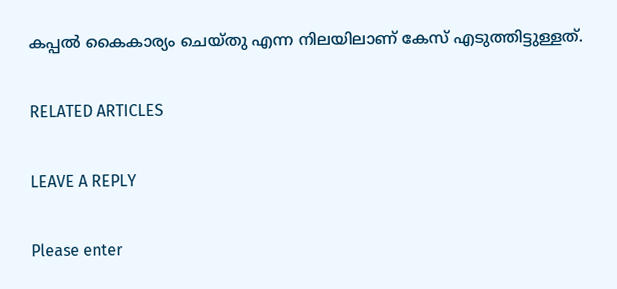കപ്പൽ കൈകാര്യം ചെയ്തു എന്ന നിലയിലാണ് കേസ് എടുത്തിട്ടുള്ളത്.

RELATED ARTICLES

LEAVE A REPLY

Please enter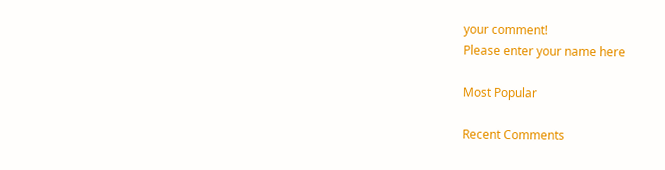your comment!
Please enter your name here

Most Popular

Recent Comments